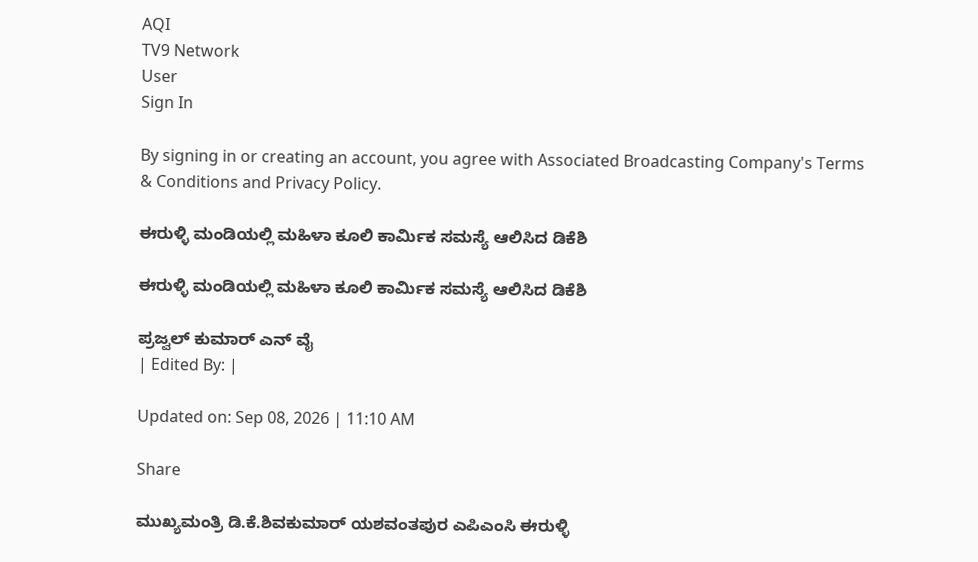AQI
TV9 Network
User
Sign In

By signing in or creating an account, you agree with Associated Broadcasting Company's Terms & Conditions and Privacy Policy.

ಈರುಳ್ಳಿ ಮಂಡಿಯಲ್ಲಿ ಮಹಿಳಾ ಕೂಲಿ ಕಾರ್ಮಿಕ ಸಮಸ್ಯೆ ಆಲಿಸಿದ ಡಿಕೆಶಿ

ಈರುಳ್ಳಿ ಮಂಡಿಯಲ್ಲಿ ಮಹಿಳಾ ಕೂಲಿ ಕಾರ್ಮಿಕ ಸಮಸ್ಯೆ ಆಲಿಸಿದ ಡಿಕೆಶಿ

ಪ್ರಜ್ವಲ್ ಕುಮಾರ್ ಎನ್ ವೈ
| Edited By: |

Updated on: Sep 08, 2026 | 11:10 AM

Share

ಮುಖ್ಯಮಂತ್ರಿ ಡಿ.ಕೆ.ಶಿವಕುಮಾರ್ ಯಶವಂತಪುರ ಎಪಿಎಂಸಿ ಈರುಳ್ಳಿ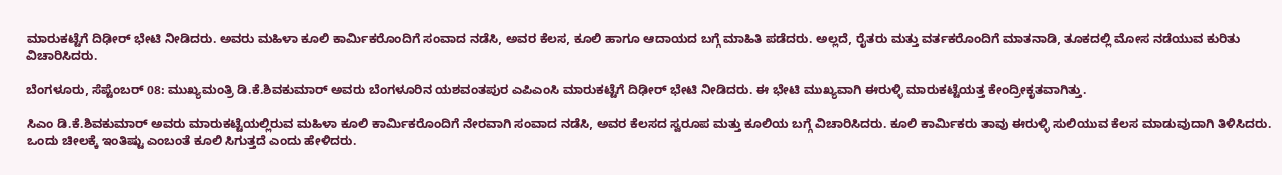ಮಾರುಕಟ್ಟೆಗೆ ದಿಢೀರ್ ಭೇಟಿ ನೀಡಿದರು. ಅವರು ಮಹಿಳಾ ಕೂಲಿ ಕಾರ್ಮಿಕರೊಂದಿಗೆ ಸಂವಾದ ನಡೆಸಿ, ಅವರ ಕೆಲಸ, ಕೂಲಿ ಹಾಗೂ ಆದಾಯದ ಬಗ್ಗೆ ಮಾಹಿತಿ ಪಡೆದರು. ಅಲ್ಲದೆ, ರೈತರು ಮತ್ತು ವರ್ತಕರೊಂದಿಗೆ ಮಾತನಾಡಿ, ತೂಕದಲ್ಲಿ ಮೋಸ ನಡೆಯುವ ಕುರಿತು ವಿಚಾರಿಸಿದರು.

ಬೆಂಗಳೂರು, ಸೆಪ್ಟೆಂಬರ್ 08: ಮುಖ್ಯಮಂತ್ರಿ ಡಿ.ಕೆ.ಶಿವಕುಮಾರ್ ಅವರು ಬೆಂಗಳೂರಿನ ಯಶವಂತಪುರ ಎಪಿಎಂಸಿ ಮಾರುಕಟ್ಟೆಗೆ ದಿಢೀರ್ ಭೇಟಿ ನೀಡಿದರು. ಈ ಭೇಟಿ ಮುಖ್ಯವಾಗಿ ಈರುಳ್ಳಿ ಮಾರುಕಟ್ಟೆಯತ್ತ ಕೇಂದ್ರೀಕೃತವಾಗಿತ್ತು.

ಸಿಎಂ ಡಿ.ಕೆ.ಶಿವಕುಮಾರ್ ಅವರು ಮಾರುಕಟ್ಟೆಯಲ್ಲಿರುವ ಮಹಿಳಾ ಕೂಲಿ ಕಾರ್ಮಿಕರೊಂದಿಗೆ ನೇರವಾಗಿ ಸಂವಾದ ನಡೆಸಿ, ಅವರ ಕೆಲಸದ ಸ್ವರೂಪ ಮತ್ತು ಕೂಲಿಯ ಬಗ್ಗೆ ವಿಚಾರಿಸಿದರು. ಕೂಲಿ ಕಾರ್ಮಿಕರು ತಾವು ಈರುಳ್ಳಿ ಸುಲಿಯುವ ಕೆಲಸ ಮಾಡುವುದಾಗಿ ತಿಳಿಸಿದರು. ಒಂದು ಚೀಲಕ್ಕೆ ಇಂತಿಷ್ಟು ಎಂಬಂತೆ ಕೂಲಿ ಸಿಗುತ್ತದೆ ಎಂದು ಹೇಳಿದರು.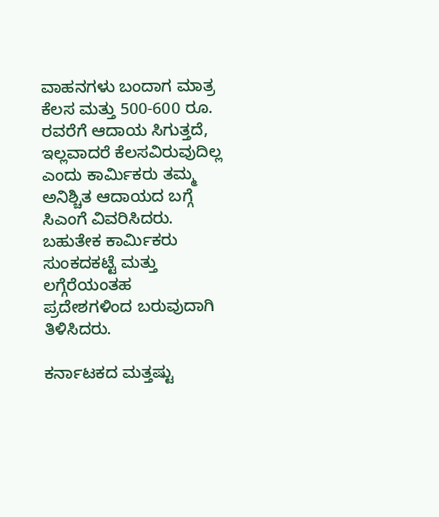ವಾಹನಗಳು ಬಂದಾಗ ಮಾತ್ರ ಕೆಲಸ ಮತ್ತು 500-600 ರೂ. ರವರೆಗೆ ಆದಾಯ ಸಿಗುತ್ತದೆ, ಇಲ್ಲವಾದರೆ ಕೆಲಸವಿರುವುದಿಲ್ಲ ಎಂದು ಕಾರ್ಮಿಕರು ತಮ್ಮ ಅನಿಶ್ಚಿತ ಆದಾಯದ ಬಗ್ಗೆ ಸಿಎಂಗೆ ವಿವರಿಸಿದರು. ಬಹುತೇಕ ಕಾರ್ಮಿಕರು ಸುಂಕದಕಟ್ಟೆ ಮತ್ತು ಲಗ್ಗೆರೆಯಂತಹ ಪ್ರದೇಶಗಳಿಂದ ಬರುವುದಾಗಿ ತಿಳಿಸಿದರು.

ಕರ್ನಾಟಕದ ಮತ್ತಷ್ಟು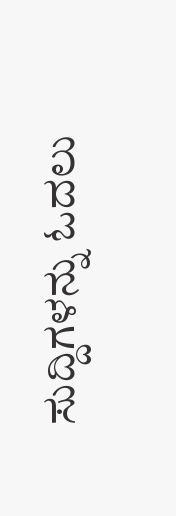ಸುದ್ದಿಗಳನ್ನು ಓದಲು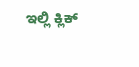ಇಲ್ಲಿ ಕ್ಲಿಕ್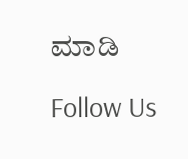ಮಾಡಿ

Follow Us